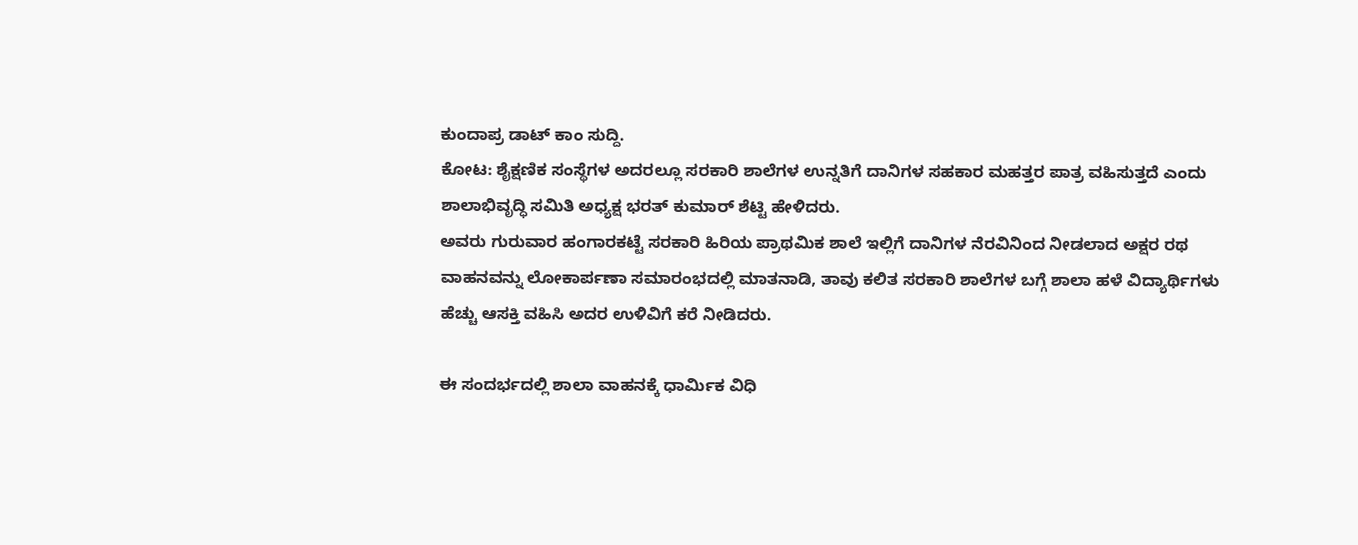ಕುಂದಾಪ್ರ ಡಾಟ್ ಕಾಂ ಸುದ್ದಿ.
ಕೋಟ: ಶೈಕ್ಷಣಿಕ ಸಂಸ್ಥೆಗಳ ಅದರಲ್ಲೂ ಸರಕಾರಿ ಶಾಲೆಗಳ ಉನ್ನತಿಗೆ ದಾನಿಗಳ ಸಹಕಾರ ಮಹತ್ತರ ಪಾತ್ರ ವಹಿಸುತ್ತದೆ ಎಂದು ಶಾಲಾಭಿವೃದ್ಧಿ ಸಮಿತಿ ಅಧ್ಯಕ್ಷ ಭರತ್ ಕುಮಾರ್ ಶೆಟ್ಟಿ ಹೇಳಿದರು.
ಅವರು ಗುರುವಾರ ಹಂಗಾರಕಟ್ಟೆ ಸರಕಾರಿ ಹಿರಿಯ ಪ್ರಾಥಮಿಕ ಶಾಲೆ ಇಲ್ಲಿಗೆ ದಾನಿಗಳ ನೆರವಿನಿಂದ ನೀಡಲಾದ ಅಕ್ಷರ ರಥ ವಾಹನವನ್ನು ಲೋಕಾರ್ಪಣಾ ಸಮಾರಂಭದಲ್ಲಿ ಮಾತನಾಡಿ, ತಾವು ಕಲಿತ ಸರಕಾರಿ ಶಾಲೆಗಳ ಬಗ್ಗೆ ಶಾಲಾ ಹಳೆ ವಿದ್ಯಾರ್ಥಿಗಳು ಹೆಚ್ಚು ಆಸಕ್ತಿ ವಹಿಸಿ ಅದರ ಉಳಿವಿಗೆ ಕರೆ ನೀಡಿದರು.

ಈ ಸಂದರ್ಭದಲ್ಲಿ ಶಾಲಾ ವಾಹನಕ್ಕೆ ಧಾರ್ಮಿಕ ವಿಧಿ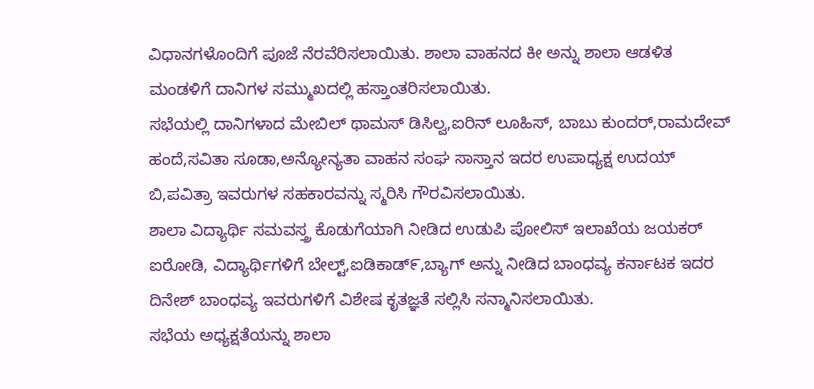ವಿಧಾನಗಳೊಂದಿಗೆ ಪೂಜೆ ನೆರವೆರಿಸಲಾಯಿತು. ಶಾಲಾ ವಾಹನದ ಕೀ ಅನ್ನು ಶಾಲಾ ಆಡಳಿತ ಮಂಡಳಿಗೆ ದಾನಿಗಳ ಸಮ್ಮುಖದಲ್ಲಿ ಹಸ್ತಾಂತರಿಸಲಾಯಿತು.
ಸಭೆಯಲ್ಲಿ ದಾನಿಗಳಾದ ಮೇಬಿಲ್ ಥಾಮಸ್ ಡಿಸಿಲ್ವ,ಐರಿನ್ ಲೂಹಿಸ್, ಬಾಬು ಕುಂದರ್,ರಾಮದೇವ್ ಹಂದೆ,ಸವಿತಾ ಸೂಡಾ,ಅನ್ಯೋನ್ಯತಾ ವಾಹನ ಸಂಘ ಸಾಸ್ತಾನ ಇದರ ಉಪಾಧ್ಯಕ್ಷ ಉದಯ್ ಬಿ,ಪವಿತ್ರಾ ಇವರುಗಳ ಸಹಕಾರವನ್ನು ಸ್ಮರಿಸಿ ಗೌರವಿಸಲಾಯಿತು.
ಶಾಲಾ ವಿದ್ಯಾರ್ಥಿ ಸಮವಸ್ತ್ರ ಕೊಡುಗೆಯಾಗಿ ನೀಡಿದ ಉಡುಪಿ ಪೋಲಿಸ್ ಇಲಾಖೆಯ ಜಯಕರ್ ಐರೋಡಿ, ವಿದ್ಯಾರ್ಥಿಗಳಿಗೆ ಬೇಲ್ಟ್,ಐಡಿಕಾಡ್೯,ಬ್ಯಾಗ್ ಅನ್ನು ನೀಡಿದ ಬಾಂಧವ್ಯ ಕರ್ನಾಟಕ ಇದರ ದಿನೇಶ್ ಬಾಂಧವ್ಯ ಇವರುಗಳಿಗೆ ವಿಶೇಷ ಕೃತಜ್ಞತೆ ಸಲ್ಲಿಸಿ ಸನ್ಮಾನಿಸಲಾಯಿತು.
ಸಭೆಯ ಅಧ್ಯಕ್ಷತೆಯನ್ನು ಶಾಲಾ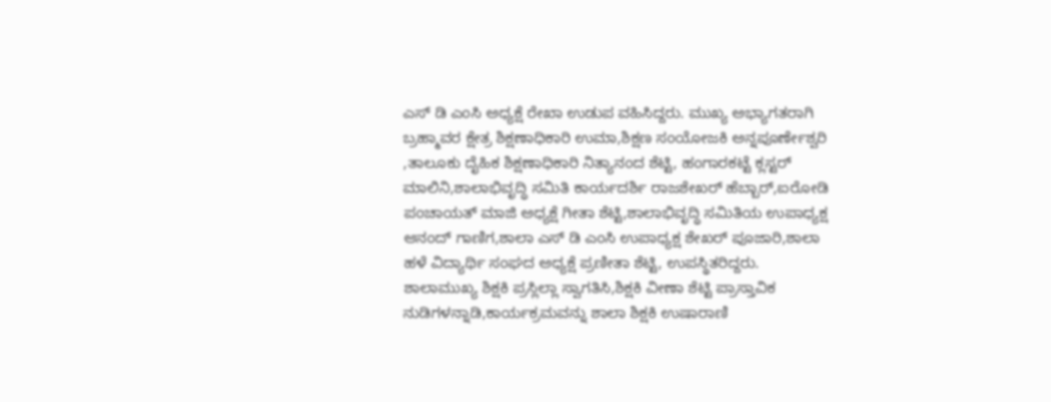ಎಸ್ ಡಿ ಎಂಸಿ ಅಧ್ಯಕ್ಷೆ ರೇಖಾ ಉಡುಪ ವಹಿಸಿದ್ದರು. ಮುಖ್ಯ ಅಭ್ಯಾಗತರಾಗಿ ಬ್ರಹ್ಮಾವರ ಕ್ಷೇತ್ರ ಶಿಕ್ಷಣಾಧಿಕಾರಿ ಉಮಾ,ಶಿಕ್ಷಣ ಸಂಯೋಜಕಿ ಅನ್ನಪೂರ್ಣೇಶ್ವರಿ ,ತಾಲೂಕು ದೈಹಿಕ ಶಿಕ್ಷಣಾಧಿಕಾರಿ ನಿತ್ಯಾನಂದ ಶೆಟ್ಟಿ, ಹಂಗಾರಕಟ್ಟೆ ಕ್ಲಸ್ಟರ್ ಮಾಲಿನಿ,ಶಾಲಾಭಿವೃದ್ಧಿ ಸಮಿತಿ ಕಾರ್ಯದರ್ಶಿ ರಾಜಶೇಖರ್ ಹೆಬ್ಬಾರ್,ಐರೋಡಿ ಪಂಚಾಯತ್ ಮಾಜಿ ಅಧ್ಯಕ್ಷೆ ಗೀತಾ ಶೆಟ್ಟಿ,ಶಾಲಾಭಿವೃದ್ಧಿ ಸಮಿತಿಯ ಉಪಾಧ್ಯಕ್ಷ ಆನಂದ್ ಗಾಣಿಗ,ಶಾಲಾ ಎಸ್ ಡಿ ಎಂಸಿ ಉಪಾಧ್ಯಕ್ಷ ಶೇಖರ್ ಪೂಜಾರಿ,ಶಾಲಾ ಹಳೆ ವಿದ್ಯಾರ್ಥಿ ಸಂಘದ ಅಧ್ಯಕ್ಷೆ ಪ್ರಣೀತಾ ಶೆಟ್ಟಿ, ಉಪಸ್ಥಿತರಿದ್ದರು.
ಶಾಲಾಮುಖ್ಯ ಶಿಕ್ಷಕಿ ಪ್ರಸ್ಲಿಲ್ಲಾ ಸ್ವಾಗತಿಸಿ,ಶಿಕ್ಷಕಿ ವೀಣಾ ಶೆಟ್ಟಿ ಪ್ರಾಸ್ತಾವಿಕ ನುಡಿಗಳನ್ನಾಡಿ,ಕಾರ್ಯಕ್ರಮವನ್ನು ಶಾಲಾ ಶಿಕ್ಷಕಿ ಉಷಾರಾಣಿ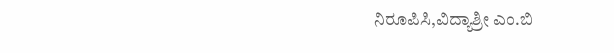ನಿರೂಪಿಸಿ,ವಿದ್ಯಾಶ್ರೀ ಎಂ.ಬಿ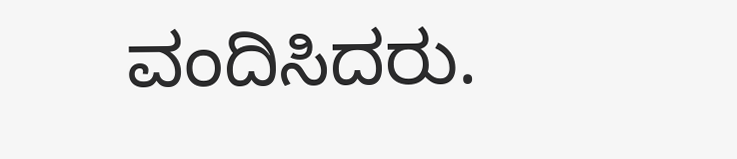ವಂದಿಸಿದರು.